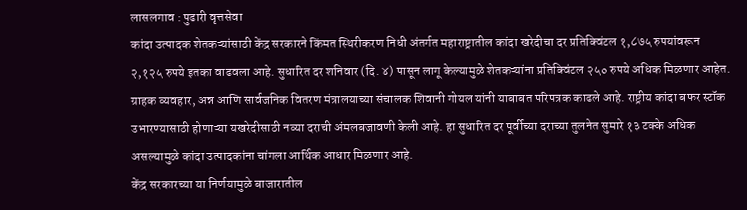लासलगाव : पुढारी वृत्तसेवा
कांदा उत्पादक शेतकऱ्यांसाठी केंद्र सरकारने किंमत स्थिरीकरण निधी अंतर्गत महाराष्ट्रातील कांदा खरेदीचा दर प्रतिक्विंटल १,८७५ रुपयांवरून २,१२५ रुपये इतका वाढवला आहे. सुधारित दर शनिवार (दि. ४) पासून लागू केल्यामुळे शेतकऱ्यांना प्रतिक्विंटल २५० रुपये अधिक मिळणार आहेत.
ग्राहक व्यवहार, अन्न आणि सार्वजनिक वितरण मंत्रालयाच्या संचालक शिवानी गोयल यांनी याबाबत परिपत्रक काढले आहे. राष्ट्रीय कांदा बफर स्टॉक उभारण्यासाठी होणाऱ्या यखरेदीसाठी नव्या दराची अंमलबजावणी केली आहे. हा सुधारित दर पूर्वीच्या दराच्या तुलनेत सुमारे १३ टक्के अधिक असल्यामुळे कांदा उत्पादकांना चांगला आर्थिक आधार मिळणार आहे.
केंद्र सरकारच्या या निर्णयामुळे बाजारातील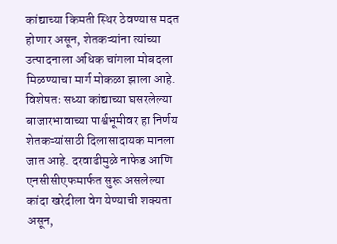कांद्याच्या किमती स्थिर ठेवण्यास मदत होणार असून, शेतकऱ्यांना त्यांच्या उत्पादनाला अधिक चांगला मोबदला मिळण्याचा मार्ग मोकळा झाला आहे. विशेषतः सध्या कांद्याच्या घसरलेल्या बाजारभावाच्या पार्श्वभूमीवर हा निर्णय शेतकऱ्यांसाठी दिलासादायक मानला जात आहे. दरवाढीमुळे नाफेड आणि एनसीसीएफमार्फत सुरू असलेल्या कांदा खरेदीला वेग येण्याची शक्यता असून,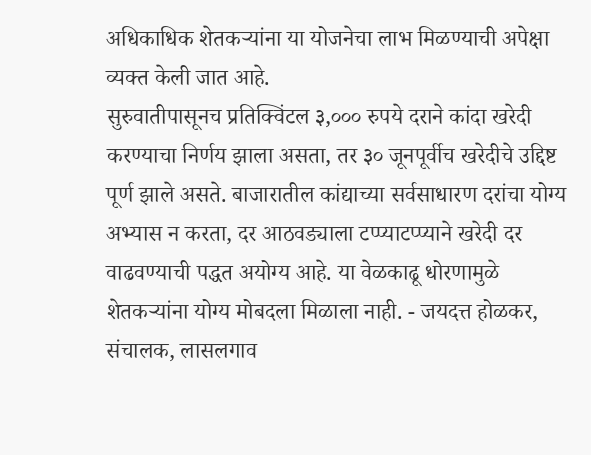अधिकाधिक शेतकऱ्यांना या योजनेचा लाभ मिळण्याची अपेक्षा व्यक्त केली जात आहे.
सुरुवातीपासूनच प्रतिक्विंटल ३,००० रुपये दराने कांदा खरेदी करण्याचा निर्णय झाला असता, तर ३० जूनपूर्वीच खरेदीचे उद्दिष्ट पूर्ण झाले असते. बाजारातील कांद्याच्या सर्वसाधारण दरांचा योग्य अभ्यास न करता, दर आठवड्याला टप्प्याटप्प्याने खरेदी दर वाढवण्याची पद्धत अयोग्य आहे. या वेळकाढू धोरणामुळे शेतकऱ्यांना योग्य मोबदला मिळाला नाही. - जयदत्त होळकर, संचालक, लासलगाव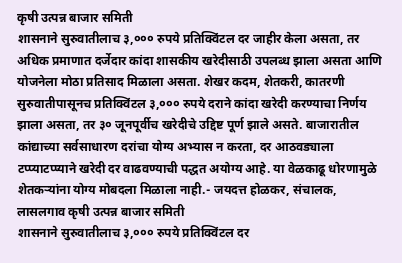कृषी उत्पन्न बाजार समिती
शासनाने सुरुवातीलाच ३,००० रुपये प्रतिक्विंटल दर जाहीर केला असता, तर अधिक प्रमाणात दर्जेदार कांदा शासकीय खरेदीसाठी उपलब्ध झाला असता आणि योजनेला मोठा प्रतिसाद मिळाला असता. शेखर कदम, शेतकरी, कातरणी
सुरुवातीपासूनच प्रतिक्विंटल ३,००० रुपये दराने कांदा खरेदी करण्याचा निर्णय झाला असता, तर ३० जूनपूर्वीच खरेदीचे उद्दिष्ट पूर्ण झाले असते. बाजारातील कांद्याच्या सर्वसाधारण दरांचा योग्य अभ्यास न करता, दर आठवड्याला टप्प्याटप्प्याने खरेदी दर वाढवण्याची पद्धत अयोग्य आहे. या वेळकाढू धोरणामुळे शेतकऱ्यांना योग्य मोबदला मिळाला नाही.- जयदत्त होळकर, संचालक, लासलगाव कृषी उत्पन्न बाजार समिती
शासनाने सुरुवातीलाच ३,००० रुपये प्रतिक्विंटल दर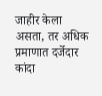जाहीर केला असता, तर अधिक प्रमाणात दर्जेदार कांदा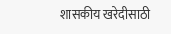शासकीय खरेदीसाठी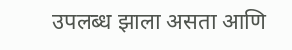उपलब्ध झाला असता आणि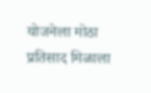योजनेला मोठा प्रतिसाद मिळाला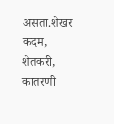असता.शेखर कदम, शेतकरी, कातरणी